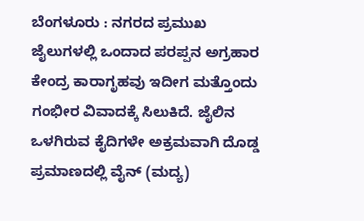ಬೆಂಗಳೂರು : ನಗರದ ಪ್ರಮುಖ ಜೈಲುಗಳಲ್ಲಿ ಒಂದಾದ ಪರಪ್ಪನ ಅಗ್ರಹಾರ ಕೇಂದ್ರ ಕಾರಾಗೃಹವು ಇದೀಗ ಮತ್ತೊಂದು ಗಂಭೀರ ವಿವಾದಕ್ಕೆ ಸಿಲುಕಿದೆ. ಜೈಲಿನ ಒಳಗಿರುವ ಕೈದಿಗಳೇ ಅಕ್ರಮವಾಗಿ ದೊಡ್ಡ ಪ್ರಮಾಣದಲ್ಲಿ ವೈನ್ (ಮದ್ಯ)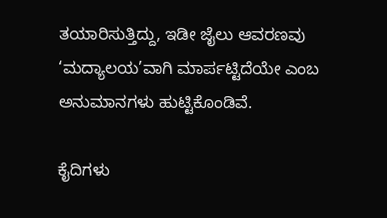ತಯಾರಿಸುತ್ತಿದ್ದು, ಇಡೀ ಜೈಲು ಆವರಣವು ‘ಮದ್ಯಾಲಯ’ವಾಗಿ ಮಾರ್ಪಟ್ಟಿದೆಯೇ ಎಂಬ ಅನುಮಾನಗಳು ಹುಟ್ಟಿಕೊಂಡಿವೆ.

ಕೈದಿಗಳು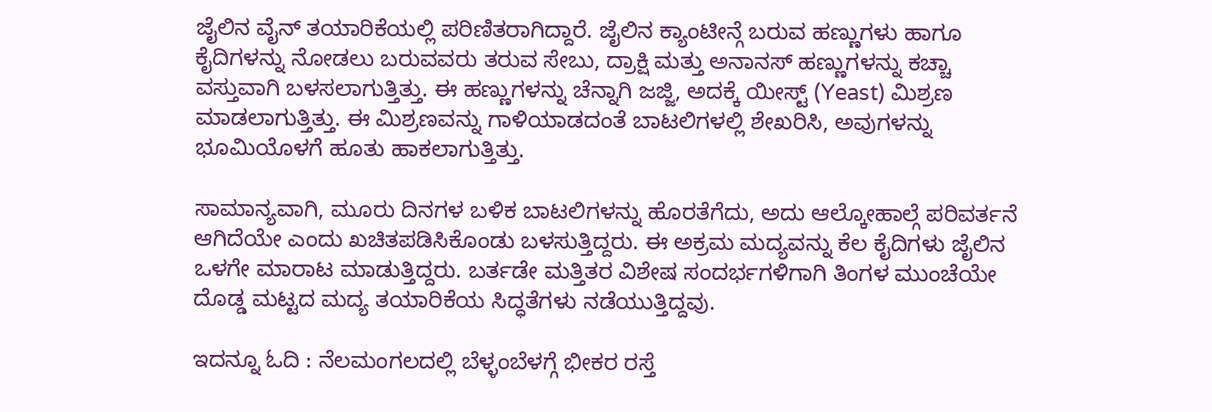ಜೈಲಿನ ವೈನ್ ತಯಾರಿಕೆಯಲ್ಲಿ ಪರಿಣಿತರಾಗಿದ್ದಾರೆ. ಜೈಲಿನ ಕ್ಯಾಂಟೀನ್ಗೆ ಬರುವ ಹಣ್ಣುಗಳು ಹಾಗೂ ಕೈದಿಗಳನ್ನು ನೋಡಲು ಬರುವವರು ತರುವ ಸೇಬು, ದ್ರಾಕ್ಷಿ ಮತ್ತು ಅನಾನಸ್ ಹಣ್ಣುಗಳನ್ನು ಕಚ್ಚಾ ವಸ್ತುವಾಗಿ ಬಳಸಲಾಗುತ್ತಿತ್ತು. ಈ ಹಣ್ಣುಗಳನ್ನು ಚೆನ್ನಾಗಿ ಜಜ್ಜಿ, ಅದಕ್ಕೆ ಯೀಸ್ಟ್ (Yeast) ಮಿಶ್ರಣ ಮಾಡಲಾಗುತ್ತಿತ್ತು. ಈ ಮಿಶ್ರಣವನ್ನು ಗಾಳಿಯಾಡದಂತೆ ಬಾಟಲಿಗಳಲ್ಲಿ ಶೇಖರಿಸಿ, ಅವುಗಳನ್ನು ಭೂಮಿಯೊಳಗೆ ಹೂತು ಹಾಕಲಾಗುತ್ತಿತ್ತು.

ಸಾಮಾನ್ಯವಾಗಿ, ಮೂರು ದಿನಗಳ ಬಳಿಕ ಬಾಟಲಿಗಳನ್ನು ಹೊರತೆಗೆದು, ಅದು ಆಲ್ಕೋಹಾಲ್ಗೆ ಪರಿವರ್ತನೆ ಆಗಿದೆಯೇ ಎಂದು ಖಚಿತಪಡಿಸಿಕೊಂಡು ಬಳಸುತ್ತಿದ್ದರು. ಈ ಅಕ್ರಮ ಮದ್ಯವನ್ನು ಕೆಲ ಕೈದಿಗಳು ಜೈಲಿನ ಒಳಗೇ ಮಾರಾಟ ಮಾಡುತ್ತಿದ್ದರು. ಬರ್ತಡೇ ಮತ್ತಿತರ ವಿಶೇಷ ಸಂದರ್ಭಗಳಿಗಾಗಿ ತಿಂಗಳ ಮುಂಚೆಯೇ ದೊಡ್ಡ ಮಟ್ಟದ ಮದ್ಯ ತಯಾರಿಕೆಯ ಸಿದ್ಧತೆಗಳು ನಡೆಯುತ್ತಿದ್ದವು.

ಇದನ್ನೂ ಓದಿ : ನೆಲಮಂಗಲದಲ್ಲಿ ಬೆಳ್ಳಂಬೆಳಗ್ಗೆ ಭೀಕರ ರಸ್ತೆ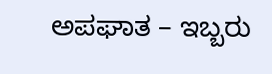ಅಪಘಾತ – ಇಬ್ಬರು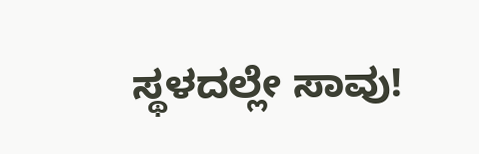ಸ್ಥಳದಲ್ಲೇ ಸಾವು!